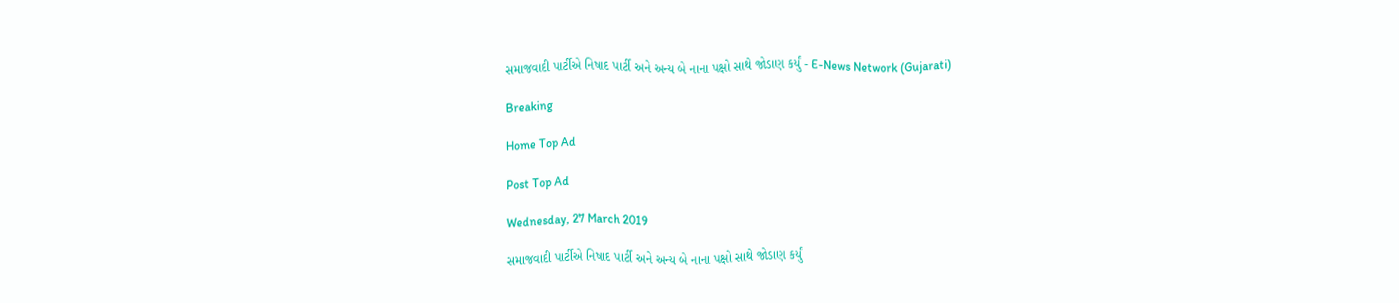સમાજવાદી પાર્ટીએ નિષાદ પાર્ટી અને અન્ય બે નાના પક્ષો સાથે જોડાણ કર્યું - E-News Network (Gujarati)

Breaking

Home Top Ad

Post Top Ad

Wednesday, 27 March 2019

સમાજવાદી પાર્ટીએ નિષાદ પાર્ટી અને અન્ય બે નાના પક્ષો સાથે જોડાણ કર્યું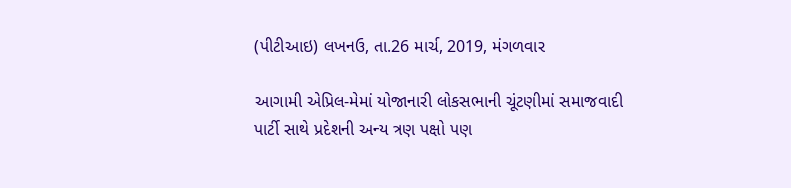(પીટીઆઇ) લખનઉ, તા.26 માર્ચ, 2019, મંગળવાર

આગામી એપ્રિલ-મેમાં યોજાનારી લોકસભાની ચૂંટણીમાં સમાજવાદી પાર્ટી સાથે પ્રદેશની અન્ય ત્રણ પક્ષો પણ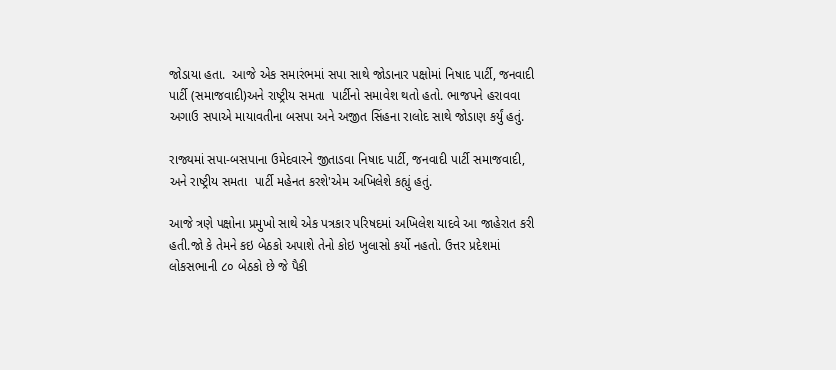જોડાયા હતા.  આજે એક સમારંભમાં સપા સાથે જોડાનાર પક્ષોમાં નિષાદ પાર્ટી, જનવાદી પાર્ટી (સમાજવાદી)અને રાષ્ટ્રીય સમતા  પાર્ટીનો સમાવેશ થતો હતો. ભાજપને હરાવવા અગાઉ સપાએ માયાવતીના બસપા અને અજીત સિંહના રાલોદ સાથે જોડાણ કર્યું હતું.

રાજ્યમાં સપા-બસપાના ઉમેદવારને જીતાડવા નિષાદ પાર્ટી, જનવાદી પાર્ટી સમાજવાદી, અને રાષ્ટ્રીય સમતા  પાર્ટી મહેનત કરશે'એમ અખિલેશે કહ્યું હતું.

આજે ત્રણે પક્ષોના પ્રમુખો સાથે એક પત્રકાર પરિષદમાં અખિલેશ યાદવે આ જાહેરાત કરી હતી.જો કે તેમને કઇ બેઠકો અપાશે તેનો કોઇ ખુલાસો કર્યો નહતો. ઉત્તર પ્રદેશમાં લોકસભાની ૮૦ બેઠકો છે જે પૈકી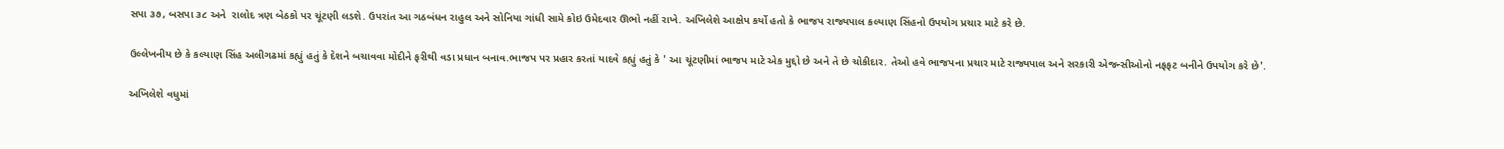સપા ૩૭, બસપા ૩૮ અને  રાલોદ ત્રણ બેઠકો પર ચૂંટણી લડશે. ઉપરાંત આ ગઠબંધન રાહુલ અને સોનિયા ગાંધી સામે કોઇ ઉમેદવાર ઊભો નહીં રાખે. અખિલેશે આક્ષેપ કર્યો હતો કે ભાજપ રાજ્યપાલ કલ્યાણ સિંહનો ઉપયોગ પ્રચાર માટે કરે છે.

ઉલ્લેખનીય છે કે કલ્યાણ સિંહ અલીગઢમાં કહ્યું હતું કે દેશને બચાવવા મોદીને ફરીથી વડા પ્રધાન બનાવ.ભાજપ પર પ્રહાર કરતાં યાદવે કહ્યું હતું કે ' આ ચૂંટણીમાં ભાજપ માટે એક મુદ્દો છે અને તે છે ચોકીદાર. તેઓ હવે ભાજપના પ્રચાર માટે રાજ્યપાલ અને સરકારી એજન્સીઓનો નફફટ બનીને ઉપયોગ કરે છે'.

અખિલેશે વધુમાં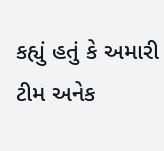કહ્યું હતું કે અમારી ટીમ અનેક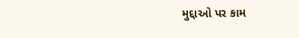મુદ્દાઓ પર કામ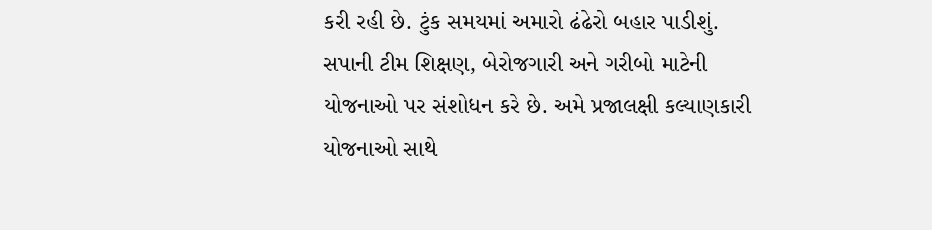કરી રહી છે. ટુંક સમયમાં અમારો ઢંઢેરો બહાર પાડીશું. સપાની ટીમ શિક્ષણ, બેરોજગારી અને ગરીબો માટેની યોજનાઓ પર સંશોધન કરે છે. અમે પ્રજાલક્ષી કલ્યાણકારી યોજનાઓ સાથે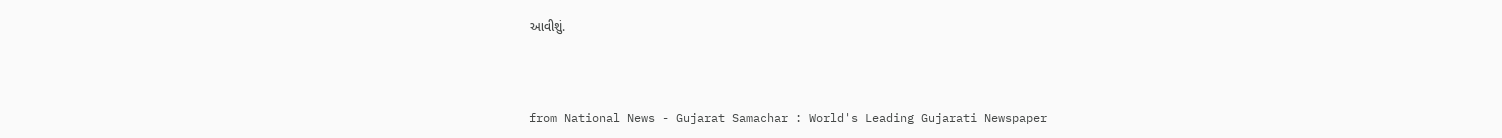આવીશું.



from National News - Gujarat Samachar : World's Leading Gujarati Newspaper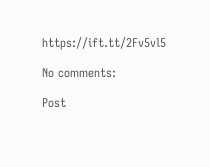https://ift.tt/2Fv5vl5

No comments:

Post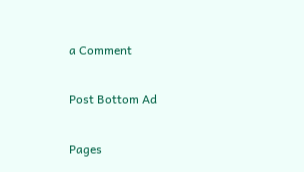a Comment

Post Bottom Ad

Pages